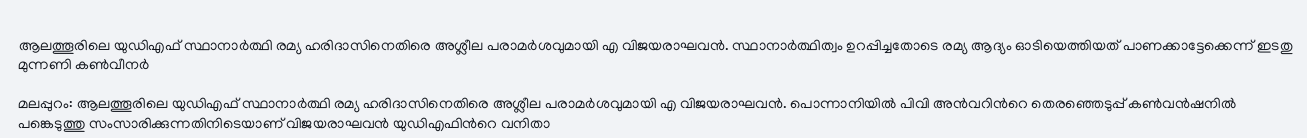ആലത്തൂരിലെ യുഡിഎഫ് സ്ഥാനാർത്ഥി രമ്യ ഹരിദാസിനെതിരെ അശ്ലീല പരാമര്‍ശവുമായി എ വിജയരാഘവൻ. സ്ഥാനാർത്ഥിത്വം ഉറപ്പിച്ചതോടെ രമ്യ ആദ്യം ഓടിയെത്തിയത് പാണക്കാട്ടേക്കെന്ന് ഇടതു മുന്നണി കൺവീനർ

മലപ്പുറം: ആലത്തൂരിലെ യുഡിഎഫ് സ്ഥാനാർത്ഥി രമ്യ ഹരിദാസിനെതിരെ അശ്ലീല പരാമര്‍ശവുമായി എ വിജയരാഘവൻ. പൊന്നാനിയില്‍ പിവി അന്‍വറിന്‍റെ തെരഞ്ഞെടുപ്പ് കണ്‍വന്‍ഷനില്‍ പങ്കെടുത്തു സംസാരിക്കുന്നതിനിടെയാണ് വിജയരാഘവന്‍ യുഡിഎഫിന്‍റെ വനിതാ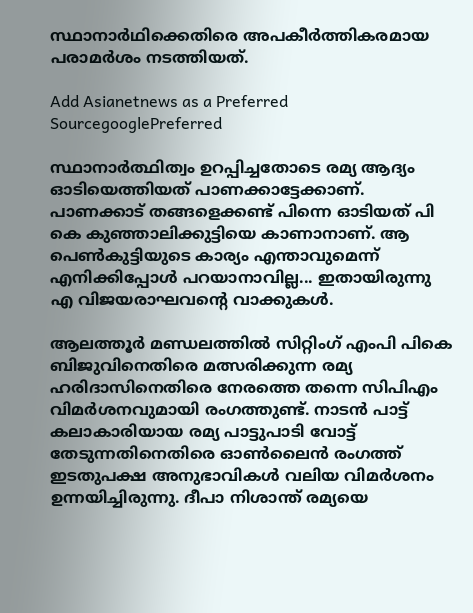സ്ഥാനാര്‍ഥിക്കെതിരെ അപകീര്‍ത്തികരമായ പരാമര്‍ശം നടത്തിയത്.

Add Asianetnews as a Preferred SourcegooglePreferred

സ്ഥാനാർത്ഥിത്വം ഉറപ്പിച്ചതോടെ രമ്യ ആദ്യം ഓടിയെത്തിയത് പാണക്കാട്ടേക്കാണ്. പാണക്കാട് തങ്ങളെക്കണ്ട് പിന്നെ ഓടിയത് പി കെ കുഞ്ഞാലിക്കുട്ടിയെ കാണാനാണ്. ആ പെൺകുട്ടിയുടെ കാര്യം എന്താവുമെന്ന് എനിക്കിപ്പോള്‍ പറയാനാവില്ല... ഇതായിരുന്നു എ വിജയരാഘവന്‍റെ വാക്കുകള്‍.

ആലത്തൂര്‍ മണ്ഡലത്തില്‍ സിറ്റിംഗ് എംപി പികെ ബിജുവിനെതിരെ മത്സരിക്കുന്ന രമ്യ ഹരിദാസിനെതിരെ നേരത്തെ തന്നെ സിപിഎം വിമര്‍ശനവുമായി രംഗത്തുണ്ട്. നാടന്‍ പാട്ട് കലാകാരിയായ രമ്യ പാട്ടുപാടി വോട്ട് തേടുന്നതിനെതിരെ ഓണ്‍ലൈന്‍ രംഗത്ത് ഇടതുപക്ഷ അനുഭാവികള്‍ വലിയ വിമര്‍ശനം ഉന്നയിച്ചിരുന്നു. ദീപാ നിശാന്ത് രമ്യയെ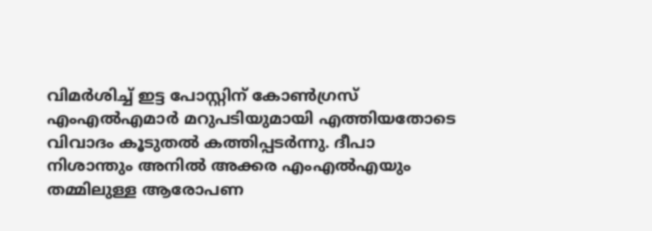വിമര്‍ശിച്ച് ഇട്ട പോസ്റ്റിന് കോണ്‍ഗ്രസ് എംഎല്‍എമാര്‍ മറുപടിയുമായി എത്തിയതോടെ വിവാദം കൂടുതല്‍ കത്തിപ്പടര്‍ന്നു. ദീപാ നിശാന്തും അനില്‍ അക്കര എംഎല്‍എയും തമ്മിലുള്ള ആരോപണ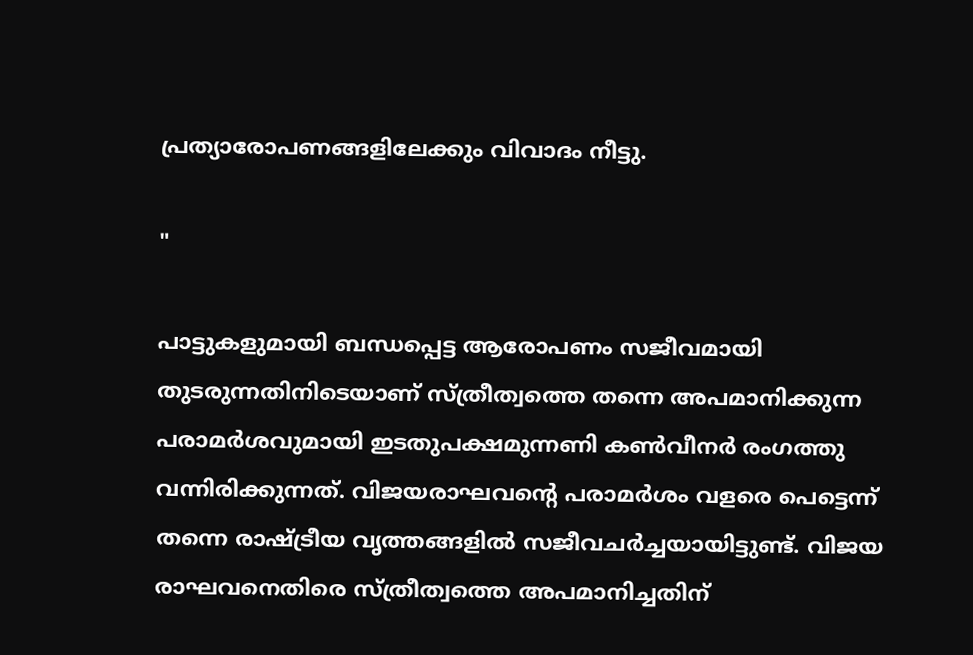പ്രത്യാരോപണങ്ങളിലേക്കും വിവാദം നീട്ടു.

"

പാട്ടുകളുമായി ബന്ധപ്പെട്ട ആരോപണം സജീവമായി തുടരുന്നതിനിടെയാണ് സ്ത്രീത്വത്തെ തന്നെ അപമാനിക്കുന്ന പരാമര്‍ശവുമായി ഇടതുപക്ഷമുന്നണി കണ്‍വീനര്‍ രംഗത്തു വന്നിരിക്കുന്നത്. വിജയരാഘവന്‍റെ പരാമര്‍ശം വളരെ പെട്ടെന്ന് തന്നെ രാഷ്ട്രീയ വൃത്തങ്ങളില്‍ സജീവചര്‍ച്ചയായിട്ടുണ്ട്. വിജയ രാഘവനെതിരെ സ്ത്രീത്വത്തെ അപമാനിച്ചതിന്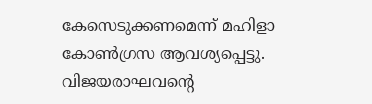കേസെടുക്കണമെന്ന് മഹിളാ കോണ്‍ഗ്രസ ആവശ്യപ്പെട്ടു. വിജയരാഘവന്‍റെ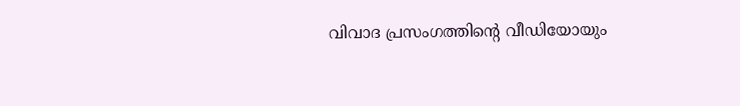വിവാദ പ്രസംഗത്തിന്‍റെ വീഡിയോയും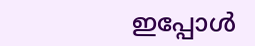ഇപ്പോള്‍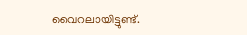വൈറലായിട്ടുണ്ട്.